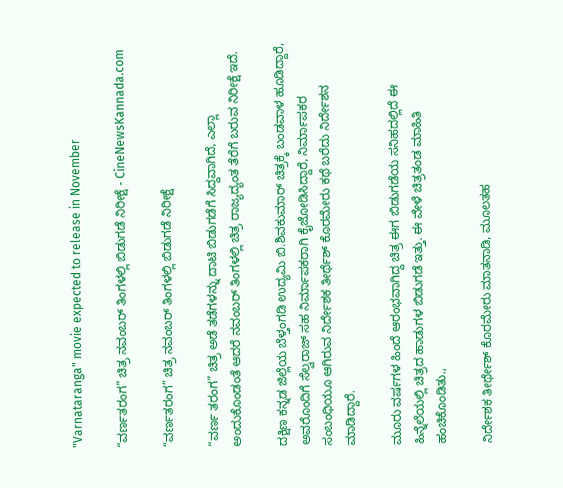"Varnataranga" movie expected to release in November

“ವರ್ಣತರಂಗ” ಚಿತ್ರ ನವಂಬರ್ ತಿಂಗಳಲ್ಲಿ ಬಿಡುಗಡೆ ನಿರೀಕ್ಷೆ - CineNewsKannada.com

“ವರ್ಣತರಂಗ” ಚಿತ್ರ ನವಂಬರ್ ತಿಂಗಳಲ್ಲಿ ಬಿಡುಗಡೆ ನಿರೀಕ್ಷೆ

“ವರ್ಣ ತರಂಗ” ಚಿತ್ರ ಅಡೆ ತಡೆಗಳನ್ನು ದಾಟಿ ಬಿಡುಗಡೆಗೆ ಸಿದ್ದವಾಗಿದೆ, ಎಲ್ಲಾ ಅಂದುಕೊಂಡಂತೆ ಆದರೆ ನವಂಬರ್ ತಿಂಗಳಲ್ಲಿ ಚಿತ್ರ ರಾಜ್ಯದ್ಯಂತ ತೆರೆಗೆ ಬರುವ ನಿರೀಕ್ಷೆ ಇದೆ.

ದಕ್ಷಿಣ ಕನ್ನಡ ಜಿಲ್ಲೆಯ ಬೆಳ್ತಂಗಡಿ ಉದ್ಯಮಿ ಬಿ.ಶಿವಕುಮಾರ್ ಚಿತ್ರಕ್ಕೆ ಬಂಡವಾಳ ಹೂಡಿದ್ದಾರೆ, ಅವರೊಂದಿಗೆ ಸೆಲ್ವರಾಜ್ ಸಹ ನಿರ್ಮಾಪಕರಾಗಿ ಕೈಜೋಡಿಸಿದ್ದಾರೆ, ನಿರ್ಮಾಪಕರ ಸಂಬಂಧಿಯೂ ಆಗಿರುವ ನಿರ್ದೇಶಕ ತೀರ್ಥೆಶ್ ಕೊರಮೇರು ಕಥೆ ಬರೆದು ನಿರ್ದೇಶನ ಮಾಡಿದ್ದಾರೆ.

ಮೂರು ವರ್ಷಗಳ ಹಿಂದೆ ಆರಂಭವಾಗಿದ್ದ ಚಿತ್ರ ಈಗ ಬಿಡುಗಡೆಯ ಸನಿಹದಲ್ಲಿದೆ ಈ ಹಿನ್ನೆಲೆಯಲ್ಲಿ ಚಿತ್ರದ ಹಾಡುಗಳ ಬಿಡುಗಡೆ ಇತ್ತು. ಈ ವೇಳೆ ಚಿತ್ರತಂಡ ಮಾಹಿತಿ ಹಂಚಿಕೊಂಡಿತು.,

ನಿರ್ದೇಶಕ ತೀರ್ಥೇಶ್ ಕೊರಮೇರು ಮಾತನಾಡಿ, ಮೂಲತಹ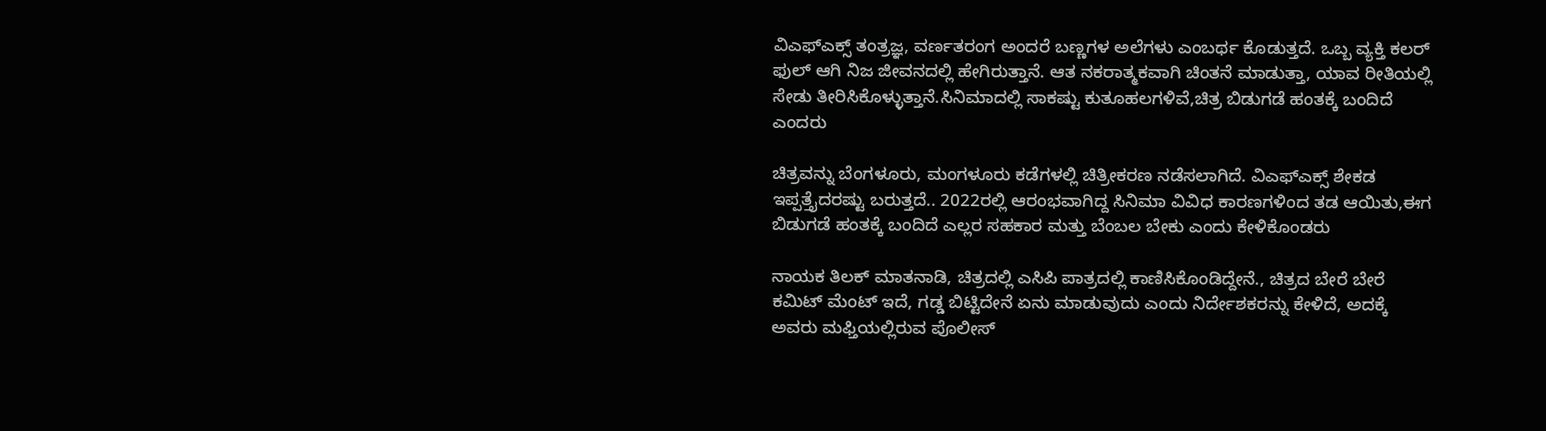ವಿಎಫ್‍ಎಕ್ಸ್ ತಂತ್ರಜ್ಞ, ವರ್ಣತರಂಗ ಅಂದರೆ ಬಣ್ಣಗಳ ಅಲೆಗಳು ಎಂಬರ್ಥ ಕೊಡುತ್ತದೆ. ಒಬ್ಬ ವ್ಯಕ್ತಿ ಕಲರ್ ಫುಲ್ ಆಗಿ ನಿಜ ಜೀವನದಲ್ಲಿ ಹೇಗಿರುತ್ತಾನೆ. ಆತ ನಕರಾತ್ಮಕವಾಗಿ ಚಿಂತನೆ ಮಾಡುತ್ತಾ, ಯಾವ ರೀತಿಯಲ್ಲಿ ಸೇಡು ತೀರಿಸಿಕೊಳ್ಳುತ್ತಾನೆ.ಸಿನಿಮಾದಲ್ಲಿ ಸಾಕಷ್ಟು ಕುತೂಹಲಗಳಿವೆ,ಚಿತ್ರ ಬಿಡುಗಡೆ ಹಂತಕ್ಕೆ ಬಂದಿದೆ ಎಂದರು

ಚಿತ್ರವನ್ನು ಬೆಂಗಳೂರು, ಮಂಗಳೂರು ಕಡೆಗಳಲ್ಲಿ ಚಿತ್ರೀಕರಣ ನಡೆಸಲಾಗಿದೆ. ವಿಎಫ್‍ಎಕ್ಸ್ ಶೇಕಡ ಇಪ್ಪತ್ತೈದರಷ್ಟು ಬರುತ್ತದೆ.. 2022ರಲ್ಲಿ ಆರಂಭವಾಗಿದ್ದ ಸಿನಿಮಾ ವಿವಿಧ ಕಾರಣಗಳಿಂದ ತಡ ಆಯಿತು,ಈಗ ಬಿಡುಗಡೆ ಹಂತಕ್ಕೆ ಬಂದಿದೆ ಎಲ್ಲರ ಸಹಕಾರ ಮತ್ತು ಬೆಂಬಲ ಬೇಕು ಎಂದು ಕೇಳಿಕೊಂಡರು

ನಾಯಕ ತಿಲಕ್ ಮಾತನಾಡಿ, ಚಿತ್ರದಲ್ಲಿ ಎಸಿಪಿ ಪಾತ್ರದಲ್ಲಿ ಕಾಣಿಸಿಕೊಂಡಿದ್ದೇನೆ., ಚಿತ್ರದ ಬೇರೆ ಬೇರೆ ಕಮಿಟ್ ಮೆಂಟ್ ಇದೆ, ಗಡ್ಡ ಬಿಟ್ಟಿದೇನೆ ಏನು ಮಾಡುವುದು ಎಂದು ನಿರ್ದೇಶಕರನ್ನು ಕೇಳಿದೆ, ಅದಕ್ಕೆ ಅವರು ಮಫ್ತಿಯಲ್ಲಿರುವ ಪೊಲೀಸ್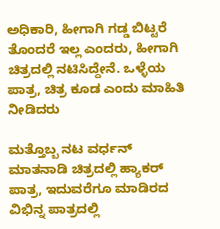ಅಧಿಕಾರಿ, ಹೀಗಾಗಿ ಗಡ್ಡ ಬಿಟ್ಟರೆ ತೊಂದರೆ ಇಲ್ಲ ಎಂದರು, ಹೀಗಾಗಿ ಚಿತ್ರದಲ್ಲಿ ನಟಿಸಿದ್ದೇನೆ. ಒಳ್ಳೆಯ ಪಾತ್ರ, ಚಿತ್ರ ಕೂಡ ಎಂದು ಮಾಹಿತಿ ನೀಡಿದರು

ಮತ್ತೊಬ್ಬ ನಟ ವರ್ಧನ್ ಮಾತನಾಡಿ ಚಿತ್ರದಲ್ಲಿ ಹ್ಯಾಕರ್ ಪಾತ್ರ, ಇದುವರೆಗೂ ಮಾಡಿರದ ವಿಭಿನ್ನ ಪಾತ್ರದಲ್ಲಿ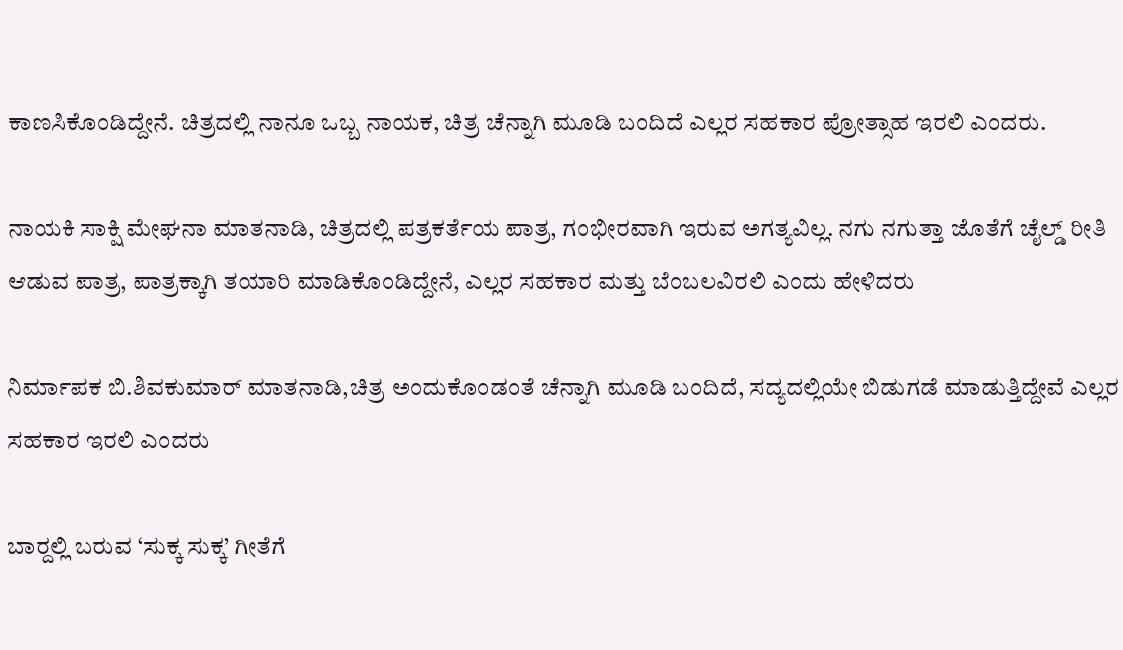ಕಾಣಸಿಕೊಂಡಿದ್ದೇನೆ. ಚಿತ್ರದಲ್ಲಿ ನಾನೂ ಒಬ್ಬ ನಾಯಕ, ಚಿತ್ರ ಚೆನ್ನಾಗಿ ಮೂಡಿ ಬಂದಿದೆ ಎಲ್ಲರ ಸಹಕಾರ ಪ್ರೋತ್ಸಾಹ ಇರಲಿ ಎಂದರು.

ನಾಯಕಿ ಸಾಕ್ಷಿ ಮೇಘನಾ ಮಾತನಾಡಿ, ಚಿತ್ರದಲ್ಲಿ ಪತ್ರಕರ್ತೆಯ ಪಾತ್ರ, ಗಂಭೀರವಾಗಿ ಇರುವ ಅಗತ್ಯವಿಲ್ಲ. ನಗು ನಗುತ್ತಾ ಜೊತೆಗೆ ಚೈಲ್ಡ್ ರೀತಿ ಆಡುವ ಪಾತ್ರ, ಪಾತ್ರಕ್ಕಾಗಿ ತಯಾರಿ ಮಾಡಿಕೊಂಡಿದ್ದೇನೆ, ಎಲ್ಲರ ಸಹಕಾರ ಮತ್ತು ಬೆಂಬಲವಿರಲಿ ಎಂದು ಹೇಳಿದರು

ನಿರ್ಮಾಪಕ ಬಿ.ಶಿವಕುಮಾರ್ ಮಾತನಾಡಿ,ಚಿತ್ರ ಅಂದುಕೊಂಡಂತೆ ಚೆನ್ನಾಗಿ ಮೂಡಿ ಬಂದಿದೆ, ಸದ್ಯದಲ್ಲಿಯೇ ಬಿಡುಗಡೆ ಮಾಡುತ್ತಿದ್ದೇವೆ ಎಲ್ಲರ ಸಹಕಾರ ಇರಲಿ ಎಂದರು

ಬಾರ್‍ದಲ್ಲಿ ಬರುವ ‘ಸುಕ್ಕ ಸುಕ್ಕ’ ಗೀತೆಗೆ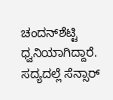ಚಂದನ್‍ಶೆಟ್ಟಿ ಧ್ವನಿಯಾಗಿದ್ದಾರೆ. ಸದ್ಯದಲ್ಲೆ ಸೆನ್ಸಾರ್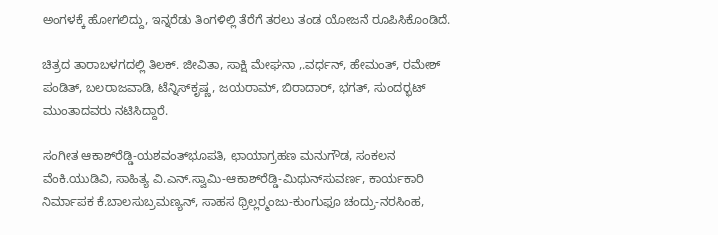ಅಂಗಳಕ್ಕೆ ಹೋಗಲಿದ್ದು, ಇನ್ನರೆಡು ತಿಂಗಳಿಲ್ಲಿ ತೆರೆಗೆ ತರಲು ತಂಡ ಯೋಜನೆ ರೂಪಿಸಿಕೊಂಡಿದೆ.

ಚಿತ್ರದ ತಾರಾಬಳಗದಲ್ಲಿ ತಿಲಕ್. ಜೀವಿತಾ, ಸಾಕ್ಷಿ ಮೇಘನಾ ,.ವರ್ಧನ್, ಹೇಮಂತ್, ರಮೇಶ್ ಪಂಡಿತ್, ಬಲರಾಜವಾಡಿ, ಟೆನ್ನಿಸ್‍ಕೃಷ್ಣ, ಜಯರಾಮ್, ಬಿರಾದಾರ್, ಭಗತ್, ಸುಂದರ್‍ಭಟ್ ಮುಂತಾದವರು ನಟಿಸಿದ್ದಾರೆ.

ಸಂಗೀತ ಆಕಾಶ್‍ರೆಡ್ಡಿ-ಯಶವಂತ್‍ಭೂಪತಿ, ಛಾಯಾಗ್ರಹಣ ಮನುಗೌಡ, ಸಂಕಲನ ವೆಂಕಿ.ಯುಡಿವಿ, ಸಾಹಿತ್ಯ ವಿ.ಎನ್.ಸ್ವಾಮಿ-ಆಕಾಶ್‍ರೆಡ್ಡಿ-ಮಿಥುನ್‍ಸುವರ್ಣ, ಕಾರ್ಯಕಾರಿ ನಿರ್ಮಾಪಕ ಕೆ.ಬಾಲಸುಬ್ರಮಣ್ಯನ್, ಸಾಹಸ ಥ್ರಿಲ್ಲರ್‍ಮಂಜು-ಕುಂಗುಫೂ ಚಂದ್ರು-ನರಸಿಂಹ,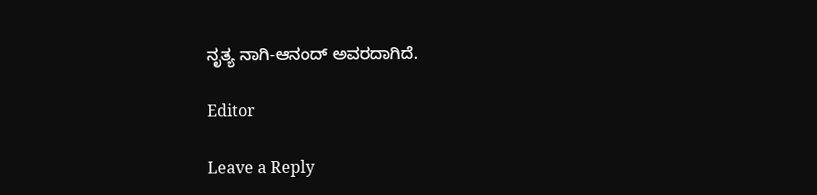ನೃತ್ಯ ನಾಗಿ-ಆನಂದ್ ಅವರದಾಗಿದೆ.

Editor

Leave a Reply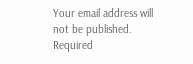Your email address will not be published. Required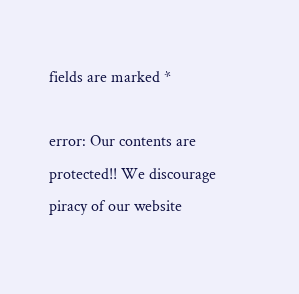fields are marked *

error: Our contents are protected!! We discourage piracy of our website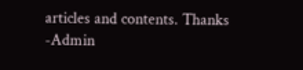articles and contents. Thanks -Admin